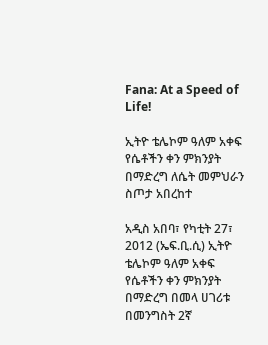Fana: At a Speed of Life!

ኢትዮ ቴሌኮም ዓለም አቀፍ የሴቶችን ቀን ምክንያት በማድረግ ለሴት መምህራን ስጦታ አበረከተ

አዲስ አበባ፣ የካቲት 27፣ 2012 (ኤፍ.ቢ.ሲ) ኢትዮ ቴሌኮም ዓለም አቀፍ የሴቶችን ቀን ምክንያት በማድረግ በመላ ሀገሪቱ በመንግስት 2ኛ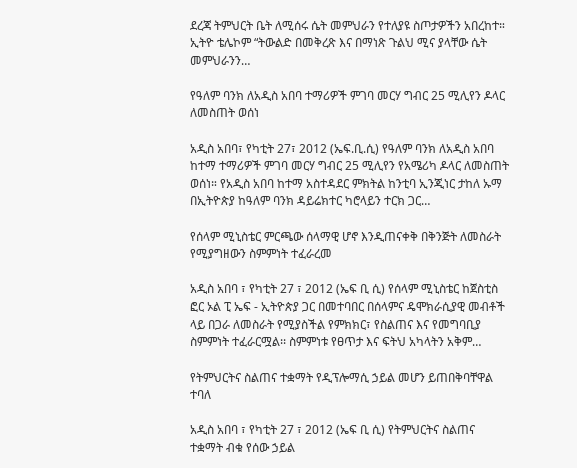ደረጃ ትምህርት ቤት ለሚሰሩ ሴት መምህራን የተለያዩ ስጦታዎችን አበረከተ። ኢትዮ ቴሌኮም “ትውልድ በመቅረጽ እና በማነጽ ጉልህ ሚና ያላቸው ሴት መምህራንን…

የዓለም ባንክ ለአዲስ አበባ ተማሪዎች ምገባ መርሃ ግብር 25 ሚሊየን ዶላር ለመስጠት ወሰነ

አዲስ አበባ፣ የካቲት 27፣ 2012 (ኤፍ.ቢ.ሲ) የዓለም ባንክ ለአዲስ አበባ ከተማ ተማሪዎች ምገባ መርሃ ግብር 25 ሚሊየን የአሜሪካ ዶላር ለመስጠት ወሰነ። የአዲስ አበባ ከተማ አስተዳደር ምክትል ከንቲባ ኢንጂነር ታከለ ኡማ በኢትዮጵያ ከዓለም ባንክ ዳይሬክተር ካሮላይን ተርክ ጋር…

የሰላም ሚኒስቴር ምርጫው ሰላማዊ ሆኖ እንዲጠናቀቅ በቅንጅት ለመስራት የሚያግዘውን ስምምነት ተፈራረመ

አዲስ አበባ ፣ የካቲት 27 ፣ 2012 (ኤፍ ቢ ሲ) የሰላም ሚኒስቴር ከጀስቲስ ፎር ኦል ፒ ኤፍ - ኢትዮጵያ ጋር በመተባበር በሰላምና ዴሞክራሲያዊ መብቶች ላይ በጋራ ለመስራት የሚያስችል የምክክር፣ የስልጠና እና የመግባቢያ ስምምነት ተፈራርሟል፡፡ ስምምነቱ የፀጥታ እና ፍትህ አካላትን አቅም…

የትምህርትና ስልጠና ተቋማት የዲፕሎማሲ ኃይል መሆን ይጠበቅባቸዋል ተባለ

አዲስ አበባ ፣ የካቲት 27 ፣ 2012 (ኤፍ ቢ ሲ) የትምህርትና ስልጠና ተቋማት ብቁ የሰው ኃይል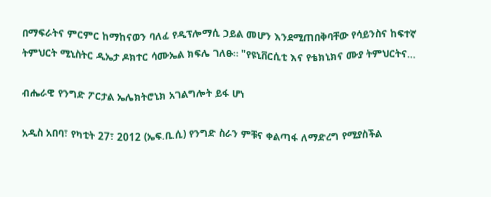በማፍራትና ምርምር ከማከናወን ባለፈ የዲፕሎማሲ ኃይል መሆን እንደሚጠበቅባቸው የሳይንስና ከፍተኛ ትምህርት ሚኒስትር ዲኤታ ዶክተር ሳሙኤል ክፍሌ ገለፁ። "የዩኒቨርሲቲ እና የቴክኒክና ሙያ ትምህርትና…

ብሔራዊ የንግድ ፖርታል ኤሌክትሮኒክ አገልግሎት ይፋ ሆነ

አዲስ አበባ፣ የካቲት 27፣ 2012 (ኤፍ.ቢ.ሲ) የንግድ ስራን ምቹና ቀልጣፋ ለማድረግ የሚያስችል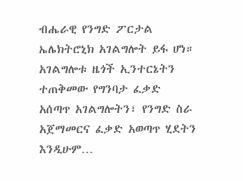ብሔራዊ የንግድ ፖርታል ኤሌክትሮኒክ አገልግሎት ይፋ ሆነ። አገልግሎቱ ዜጎች ኢንተርኔትን ተጠቅመው የግንባታ ፈቃድ አሰጣጥ አገልግሎትን፣ የንግድ ስራ አጀማመርና ፈቃድ አወጣጥ ሂደትን እንዲሁም…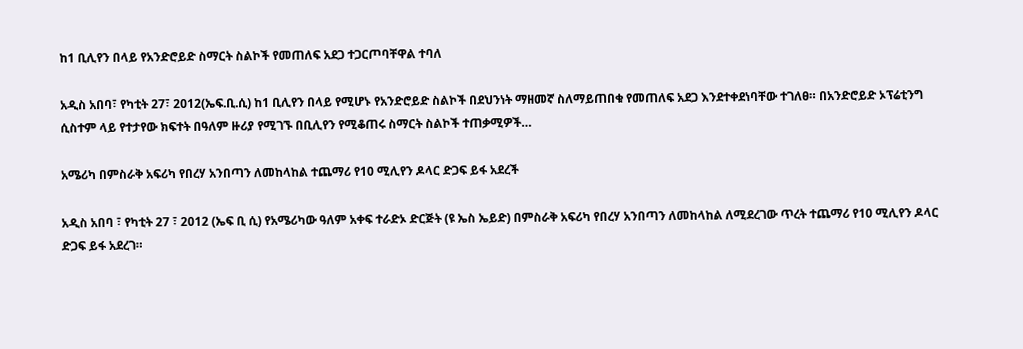ከ1 ቢሊየን በላይ የአንድሮይድ ስማርት ስልኮች የመጠለፍ አደጋ ተጋርጦባቸዋል ተባለ

አዲስ አበባ፣ የካቲት 27፣ 2012(ኤፍ.ቢ.ሲ) ከ1 ቢሊየን በላይ የሚሆኑ የአንድሮይድ ስልኮች በደህንነት ማዘመኛ ስለማይጠበቁ የመጠለፍ አደጋ እንደተቀደነባቸው ተገለፀ። በአንድሮይድ ኦፕሬቲንግ ሲስተም ላይ የተታየው ክፍተት በዓለም ዙሪያ የሚገኙ በቢሊየን የሚቆጠሩ ስማርት ስልኮች ተጠቃሚዎች…

አሜሪካ በምስራቅ አፍሪካ የበረሃ አንበጣን ለመከላከል ተጨማሪ የ10 ሚሊየን ዶላር ድጋፍ ይፋ አደረች

አዲስ አበባ ፣ የካቲት 27 ፣ 2012 (ኤፍ ቢ ሲ) የአሜሪካው ዓለም አቀፍ ተራድኦ ድርጅት (ዩ ኤስ ኤይድ) በምስራቅ አፍሪካ የበረሃ አንበጣን ለመከላከል ለሚደረገው ጥረት ተጨማሪ የ10 ሚሊየን ዶላር ድጋፍ ይፋ አደረገ።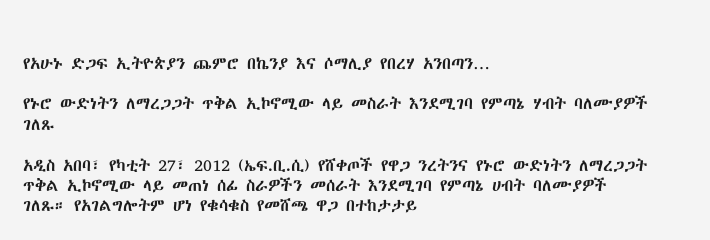የአሁኑ ድጋፍ ኢትዮጵያን ጨምሮ በኬንያ እና ሶማሊያ የበረሃ አንበጣን…

የኑሮ ውድነትን ለማረጋጋት ጥቅል ኢኮኖሚው ላይ መስራት እንደሚገባ የምጣኔ ሃብት ባለሙያዎች ገለጹ

አዲስ አበባ፣ የካቲት 27፣ 2012 (ኤፍ.ቢ.ሲ) የሸቀጦች የዋጋ ንረትንና የኑሮ ውድነትን ለማረጋጋት ጥቅል ኢኮኖሚው ላይ መጠነ ሰፊ ስራዎችን መሰራት እንደሚገባ የምጣኔ ሀብት ባለሙያዎች ገለጹ። የአገልግሎትም ሆነ የቁሳቁስ የመሸጫ ዋጋ በተከታታይ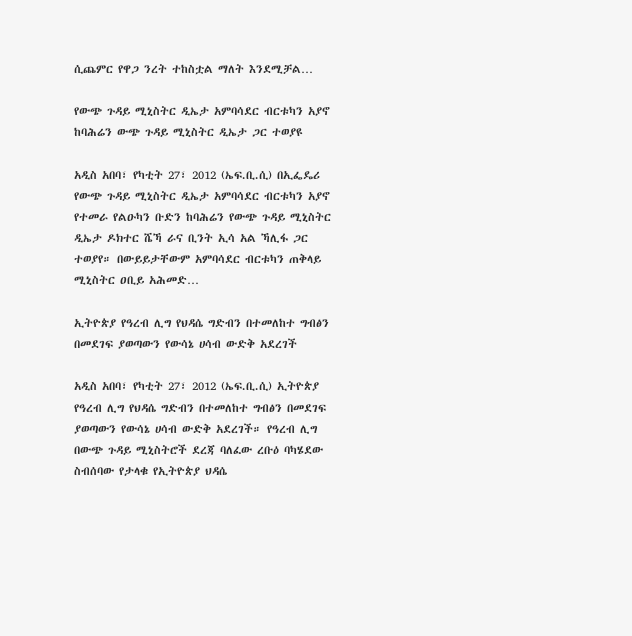ሲጨምር የዋጋ ንረት ተከስቷል ማለት እንደሚቻል…

የውጭ ጉዳይ ሚኒስትር ዲኤታ አምባሳደር ብርቱካን አያኖ ከባሕሬን ውጭ ጉዳይ ሚኒስትር ዲኤታ ጋር ተወያዩ

አዲስ አበባ፣ የካቲት 27፣ 2012 (ኤፍ.ቢ.ሲ) በኢፌዴሪ የውጭ ጉዳይ ሚኒስትር ዲኤታ አምባሳደር ብርቱካን አያኖ የተመራ የልዑካን ቡድን ከባሕሬን የውጭ ጉዳይ ሚኒስትር ዲኤታ ዶክተር ሼኻ ራና ቢንት ኢሳ አል ኻሊፋ ጋር ተወያየ። በውይይታቸውም አምባሳደር ብርቱካን ጠቅላይ ሚኒስትር ዐቢይ አሕመድ…

ኢትዮጵያ የዓረብ ሊግ የህዳሴ ግድብን በተመለከተ ግብፅን በመደገፍ ያወጣውን የውሳኔ ሀሳብ ውድቅ አደረገች

አዲስ አበባ፣ የካቲት 27፣ 2012 (ኤፍ.ቢ.ሲ) ኢትዮጵያ የዓረብ ሊግ የህዳሴ ግድብን በተመለከተ ግብፅን በመደገፍ ያወጣውን የውሳኔ ሀሳብ ውድቅ አደረገች። የዓረብ ሊግ በውጭ ጉዳይ ሚኒስትሮች ደረጃ ባለፈው ረቡዕ ባካሄደው ስብሰባው የታላቁ የኢትዮጵያ ህዳሴ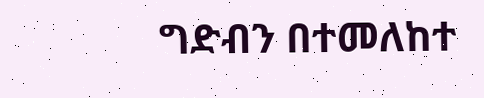ግድብን በተመለከተ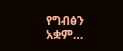የግብፅን አቋም…